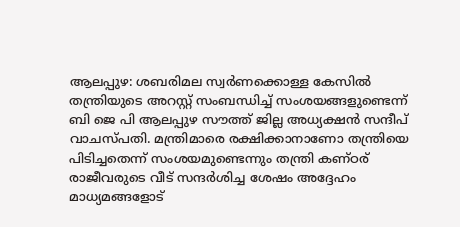ആലപ്പുഴ: ശബരിമല സ്വർണക്കൊള്ള കേസിൽ തന്ത്രിയുടെ അറസ്റ്റ് സംബന്ധിച്ച് സംശയങ്ങളുണ്ടെന്ന് ബി ജെ പി ആലപ്പുഴ സൗത്ത് ജില്ല അധ്യക്ഷൻ സന്ദീപ് വാചസ്പതി. മന്ത്രിമാരെ രക്ഷിക്കാനാണോ തന്ത്രിയെ പിടിച്ചതെന്ന് സംശയമുണ്ടെന്നും തന്ത്രി കണ്ഠര് രാജീവരുടെ വീട് സന്ദർശിച്ച ശേഷം അദ്ദേഹം മാധ്യമങ്ങളോട്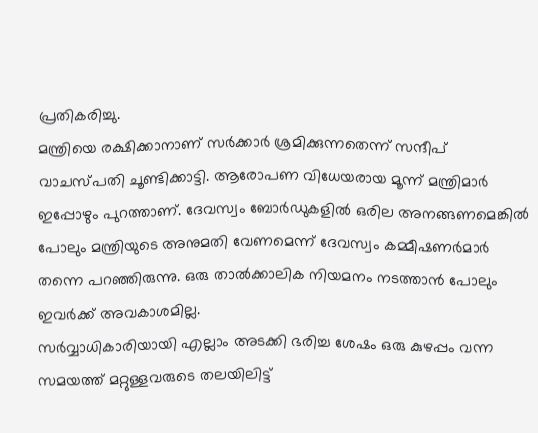പ്രതികരിച്ചു.
മന്ത്രിയെ രക്ഷിക്കാനാണ് സർക്കാർ ശ്രമിക്കുന്നതെന്ന് സന്ദീപ് വാചസ്പതി ചൂണ്ടിക്കാട്ടി. ആരോപണ വിധേയരായ മൂന്ന് മന്ത്രിമാർ ഇപ്പോഴും പുറത്താണ്. ദേവസ്വം ബോർഡുകളിൽ ഒരില അനങ്ങണമെങ്കിൽ പോലും മന്ത്രിയുടെ അനുമതി വേണമെന്ന് ദേവസ്വം കമ്മീഷണർമാർ തന്നെ പറഞ്ഞിരുന്നു. ഒരു താൽക്കാലിക നിയമനം നടത്താൻ പോലും ഇവർക്ക് അവകാശമില്ല.
സർവ്വാധികാരിയായി എല്ലാം അടക്കി ഭരിച്ച ശേഷം ഒരു കുഴപ്പം വന്ന സമയത്ത് മറ്റുള്ളവരുടെ തലയിലിട്ട്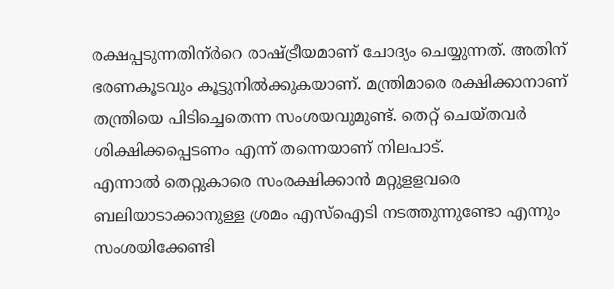രക്ഷപ്പടുന്നതിന്ർറെ രാഷ്ട്രീയമാണ് ചോദ്യം ചെയ്യുന്നത്. അതിന് ഭരണകൂടവും കൂട്ടുനിൽക്കുകയാണ്. മന്ത്രിമാരെ രക്ഷിക്കാനാണ് തന്ത്രിയെ പിടിച്ചെതെന്ന സംശയവുമുണ്ട്. തെറ്റ് ചെയ്തവർ ശിക്ഷിക്കപ്പെടണം എന്ന് തന്നെയാണ് നിലപാട്.
എന്നാൽ തെറ്റുകാരെ സംരക്ഷിക്കാൻ മറ്റുളളവരെ ബലിയാടാക്കാനുള്ള ശ്രമം എസ്ഐടി നടത്തുന്നുണ്ടോ എന്നും സംശയിക്കേണ്ടി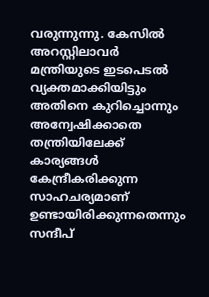വരുന്നുന്നു. കേസിൽ അറസ്റ്റിലാവർ മന്ത്രിയുടെ ഇടപെടൽ വ്യക്തമാക്കിയിട്ടും അതിനെ കുറിച്ചൊന്നും അന്വേഷിക്കാതെ തന്ത്രിയിലേക്ക് കാര്യങ്ങൾ കേന്ദ്രീകരിക്കുന്ന സാഹചര്യമാണ് ഉണ്ടായിരിക്കുന്നതെന്നും സന്ദീപ്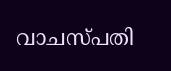വാചസ്പതി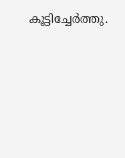കൂട്ടിച്ചേർത്തു.